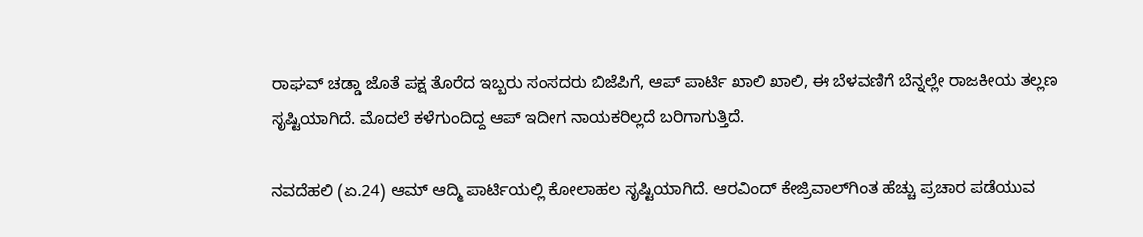ರಾಘವ್ ಚಡ್ಡಾ ಜೊತೆ ಪಕ್ಷ ತೊರೆದ ಇಬ್ಬರು ಸಂಸದರು ಬಿಜೆಪಿಗೆ, ಆಪ್ ಪಾರ್ಟಿ ಖಾಲಿ ಖಾಲಿ, ಈ ಬೆಳವಣಿಗೆ ಬೆನ್ನಲ್ಲೇ ರಾಜಕೀಯ ತಲ್ಲಣ ಸೃಷ್ಟಿಯಾಗಿದೆ. ಮೊದಲೆ ಕಳೆಗುಂದಿದ್ದ ಆಪ್ ಇದೀಗ ನಾಯಕರಿಲ್ಲದೆ ಬರಿಗಾಗುತ್ತಿದೆ.

ನವದೆಹಲಿ (ಏ.24) ಆಮ್ ಆದ್ಮಿ ಪಾರ್ಟಿಯಲ್ಲಿ ಕೋಲಾಹಲ ಸೃಷ್ಟಿಯಾಗಿದೆ. ಆರವಿಂದ್ ಕೇಜ್ರಿವಾಲ್‌ಗಿಂತ ಹೆಚ್ಚು ಪ್ರಚಾರ ಪಡೆಯುವ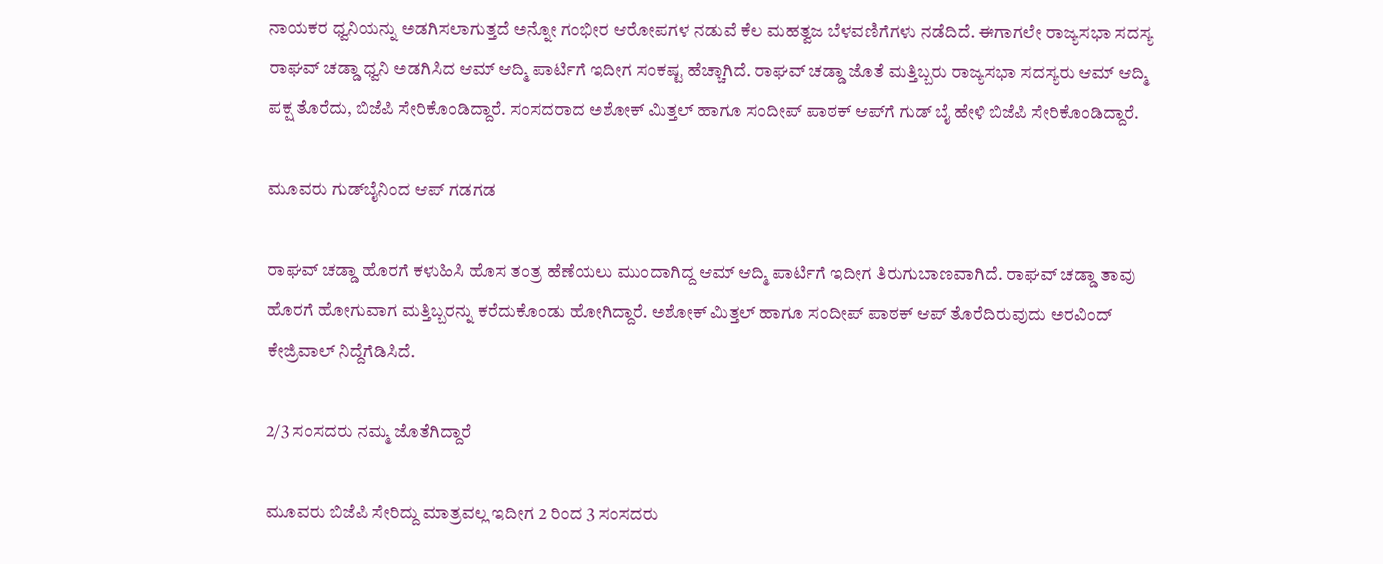ನಾಯಕರ ಧ್ವನಿಯನ್ನು ಅಡಗಿಸಲಾಗುತ್ತದೆ ಅನ್ನೋ ಗಂಭೀರ ಆರೋಪಗಳ ನಡುವೆ ಕೆಲ ಮಹತ್ವಜ ಬೆಳವಣಿಗೆಗಳು ನಡೆದಿದೆ. ಈಗಾಗಲೇ ರಾಜ್ಯಸಭಾ ಸದಸ್ಯ ರಾಘವ್ ಚಡ್ಡಾ ಧ್ವನಿ ಅಡಗಿಸಿದ ಆಮ್ ಆದ್ಮಿ ಪಾರ್ಟಿಗೆ ಇದೀಗ ಸಂಕಷ್ಟ ಹೆಚ್ಚಾಗಿದೆ. ರಾಘವ್ ಚಡ್ಡಾ ಜೊತೆ ಮತ್ತಿಬ್ಬರು ರಾಜ್ಯಸಭಾ ಸದಸ್ಯರು ಆಮ್ ಆದ್ಮಿ ಪಕ್ಷ ತೊರೆದು, ಬಿಜೆಪಿ ಸೇರಿಕೊಂಡಿದ್ದಾರೆ. ಸಂಸದರಾದ ಅಶೋಕ್ ಮಿತ್ತಲ್ ಹಾಗೂ ಸಂದೀಪ್ ಪಾಠಕ್ ಆಪ್‌ಗೆ ಗುಡ್ ಬೈ ಹೇಳಿ ಬಿಜೆಪಿ ಸೇರಿಕೊಂಡಿದ್ದಾರೆ.

ಮೂವರು ಗುಡ್‌ಬೈನಿಂದ ಆಪ್ ಗಡಗಡ

ರಾಘವ್ ಚಡ್ಡಾ ಹೊರಗೆ ಕಳುಹಿಸಿ ಹೊಸ ತಂತ್ರ ಹೆಣೆಯಲು ಮುಂದಾಗಿದ್ದ ಆಮ್ ಆದ್ಮಿ ಪಾರ್ಟಿಗೆ ಇದೀಗ ತಿರುಗುಬಾಣವಾಗಿದೆ. ರಾಘವ್ ಚಡ್ಡಾ ತಾವು ಹೊರಗೆ ಹೋಗುವಾಗ ಮತ್ತಿಬ್ಬರನ್ನು ಕರೆದುಕೊಂಡು ಹೋಗಿದ್ದಾರೆ. ಅಶೋಕ್ ಮಿತ್ತಲ್ ಹಾಗೂ ಸಂದೀಪ್ ಪಾಠಕ್ ಆಪ್ ತೊರೆದಿರುವುದು ಅರವಿಂದ್ ಕೇಜ್ರಿವಾಲ್ ನಿದ್ದೆಗೆಡಿಸಿದೆ.

2/3 ಸಂಸದರು ನಮ್ಮ ಜೊತೆಗಿದ್ದಾರೆ

ಮೂವರು ಬಿಜೆಪಿ ಸೇರಿದ್ದು ಮಾತ್ರವಲ್ಲ ಇದೀಗ 2 ರಿಂದ 3 ಸಂಸದರು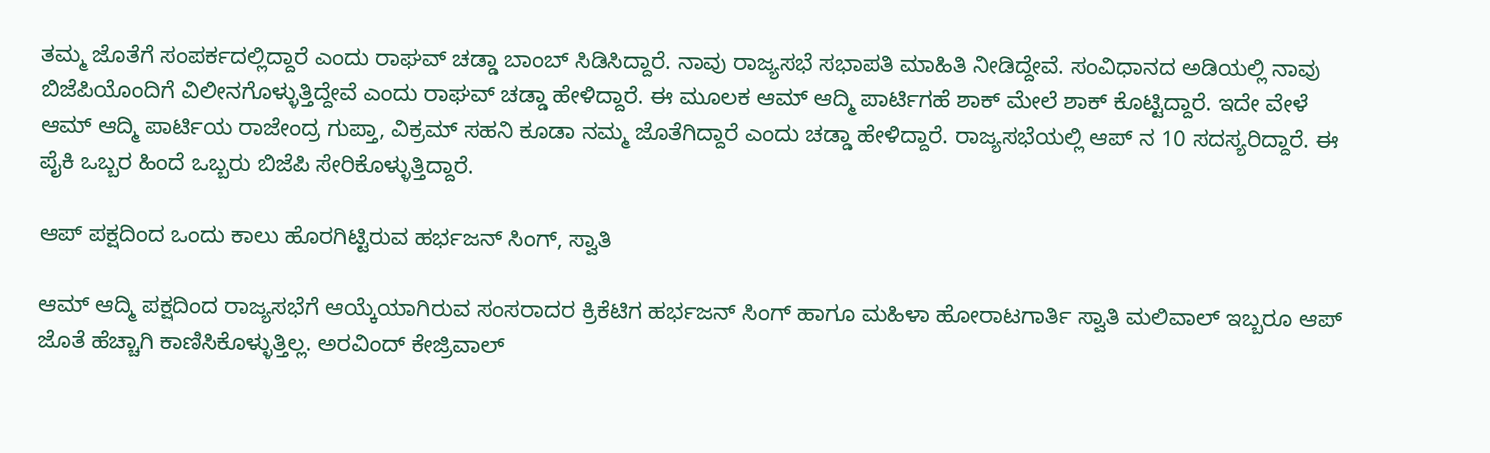ತಮ್ಮ ಜೊತೆಗೆ ಸಂಪರ್ಕದಲ್ಲಿದ್ದಾರೆ ಎಂದು ರಾಘವ್ ಚಡ್ಡಾ ಬಾಂಬ್ ಸಿಡಿಸಿದ್ದಾರೆ. ನಾವು ರಾಜ್ಯಸಭೆ ಸಭಾಪತಿ ಮಾಹಿತಿ ನೀಡಿದ್ದೇವೆ. ಸಂವಿಧಾನದ ಅಡಿಯಲ್ಲಿ ನಾವು ಬಿಜೆಪಿಯೊಂದಿಗೆ ವಿಲೀನಗೊಳ್ಳುತ್ತಿದ್ದೇವೆ ಎಂದು ರಾಘವ್ ಚಡ್ಡಾ ಹೇಳಿದ್ದಾರೆ. ಈ ಮೂಲಕ ಆಮ್ ಆದ್ಮಿ ಪಾರ್ಟಿಗಹೆ ಶಾಕ್ ಮೇಲೆ ಶಾಕ್ ಕೊಟ್ಟಿದ್ದಾರೆ. ಇದೇ ವೇಳೆ ಆಮ್ ಆದ್ಮಿ ಪಾರ್ಟಿಯ ರಾಜೇಂದ್ರ ಗುಪ್ತಾ, ವಿಕ್ರಮ್ ಸಹನಿ ಕೂಡಾ ನಮ್ಮ ಜೊತೆಗಿದ್ದಾರೆ ಎಂದು ಚಡ್ಡಾ ಹೇಳಿದ್ದಾರೆ. ರಾಜ್ಯಸಭೆಯಲ್ಲಿ ಆಪ್ ನ 10 ಸದಸ್ಯರಿದ್ದಾರೆ. ಈ ಪೈಕಿ ಒಬ್ಬರ ಹಿಂದೆ ಒಬ್ಬರು ಬಿಜೆಪಿ ಸೇರಿಕೊಳ್ಳುತ್ತಿದ್ದಾರೆ.

ಆಪ್ ಪಕ್ಷದಿಂದ ಒಂದು ಕಾಲು ಹೊರಗಿಟ್ಟಿರುವ ಹರ್ಭಜನ್ ಸಿಂಗ್, ಸ್ವಾತಿ

ಆಮ್ ಆದ್ಮಿ ಪಕ್ಷದಿಂದ ರಾಜ್ಯಸಭೆಗೆ ಆಯ್ಕೆಯಾಗಿರುವ ಸಂಸರಾದರ ಕ್ರಿಕೆಟಿಗ ಹರ್ಭಜನ್ ಸಿಂಗ್ ಹಾಗೂ ಮಹಿಳಾ ಹೋರಾಟಗಾರ್ತಿ ಸ್ವಾತಿ ಮಲಿವಾಲ್ ಇಬ್ಬರೂ ಆಪ್ ಜೊತೆ ಹೆಚ್ಚಾಗಿ ಕಾಣಿಸಿಕೊಳ್ಳುತ್ತಿಲ್ಲ. ಅರವಿಂದ್ ಕೇಜ್ರಿವಾಲ್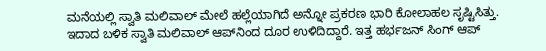ಮನೆಯಲ್ಲಿ ಸ್ವಾತಿ ಮಲಿವಾಲ್ ಮೇಲೆ ಹಲ್ಲೆಯಾಗಿದೆ ಅನ್ನೋ ಪ್ರಕರಣ ಭಾರಿ ಕೋಲಾಹಲ ಸೃಷ್ಟಿಸಿತ್ತು. ಇದಾದ ಬಳಿಕ ಸ್ವಾತಿ ಮಲಿವಾಲ್ ಆಪ್‌ನಿಂದ ದೂರ ಉಳಿದಿದ್ದಾರೆ. ಇತ್ತ ಹರ್ಭಜನ್ ಸಿಂಗ್ ಆಪ್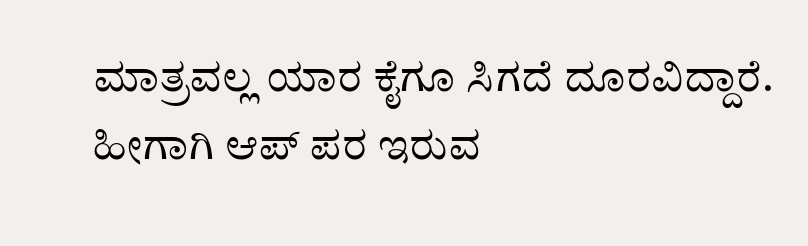ಮಾತ್ರವಲ್ಲ ಯಾರ ಕೈಗೂ ಸಿಗದೆ ದೂರವಿದ್ದಾರೆ. ಹೀಗಾಗಿ ಆಪ್ ಪರ ಇರುವ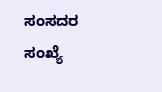ಸಂಸದರ ಸಂಖ್ಯೆ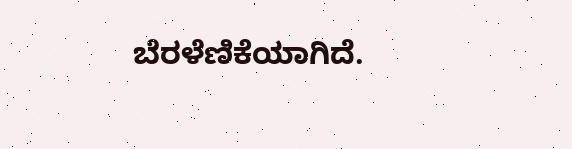ಬೆರಳೆಣಿಕೆಯಾಗಿದೆ.